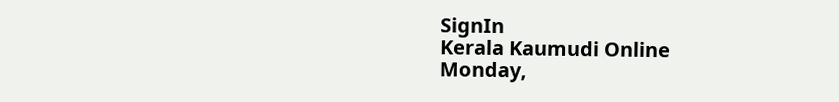SignIn
Kerala Kaumudi Online
Monday,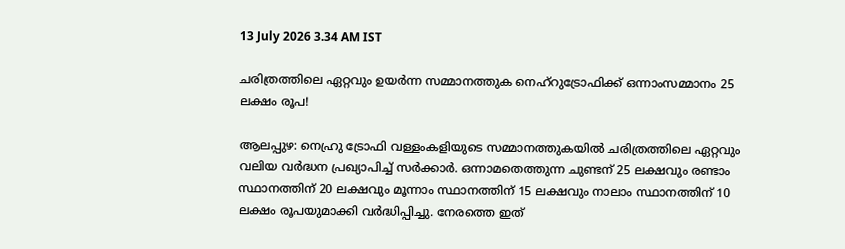13 July 2026 3.34 AM IST

ചരിത്രത്തിലെ ഏറ്റവും ഉയർന്ന സമ്മാനത്തുക നെഹ്റുട്രോഫിക്ക് ഒന്നാംസമ്മാനം 25 ലക്ഷം രൂപ!

ആലപ്പുഴ: നെഹ്രു ട്രോഫി വള്ളംകളിയുടെ സമ്മാനത്തുകയിൽ ചരിത്രത്തിലെ ഏറ്റവും വലിയ വർദ്ധന പ്രഖ്യാപിച്ച് സർക്കാർ. ഒന്നാമതെത്തുന്ന ചുണ്ടന് 25 ലക്ഷവും രണ്ടാം സ്ഥാനത്തിന് 20 ലക്ഷവും മൂന്നാം സ്ഥാനത്തിന് 15 ലക്ഷവും നാലാം സ്ഥാനത്തിന് 10 ലക്ഷം രൂപയുമാക്കി വർദ്ധിപ്പിച്ചു. നേരത്തെ ഇത്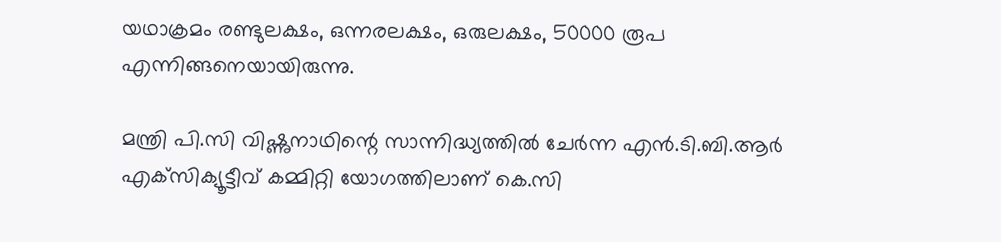യഥാക്രമം രണ്ടുലക്ഷം, ഒന്നരലക്ഷം, ഒരുലക്ഷം, 50000 രൂപ എന്നിങ്ങനെയായിരുന്നു.

മന്ത്രി പി.സി വിഷ്ണുനാഥിന്റെ സാന്നിദ്ധ്യത്തിൽ ചേർന്ന എൻ.ടി.ബി.ആർ എക്‌സിക്യൂട്ടീവ് കമ്മിറ്റി യോഗത്തിലാണ് കെ.സി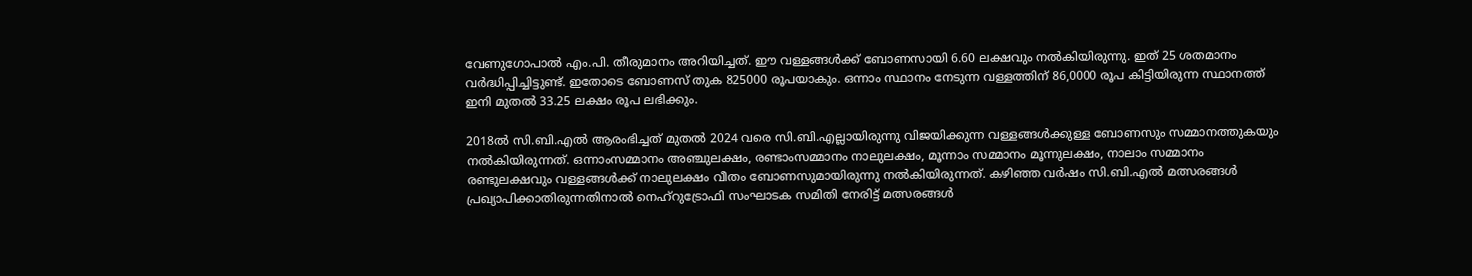വേണുഗോപാൽ എം.പി. തീരുമാനം അറിയിച്ചത്. ഈ വള്ളങ്ങൾക്ക് ബോണസായി 6.60 ലക്ഷവും നൽകിയിരുന്നു. ഇത് 25 ശതമാനം വർദ്ധിപ്പിച്ചിട്ടുണ്ട്. ഇതോടെ ബോണസ് തുക 825000 രൂപയാകും. ഒന്നാം സ്ഥാനം നേടുന്ന വള്ളത്തിന് 86,0000 രൂപ കിട്ടിയിരുന്ന സ്ഥാനത്ത് ഇനി മുതൽ 33.25 ലക്ഷം രൂപ ലഭിക്കും.

2018ൽ സി.ബി.എൽ ആരംഭിച്ചത് മുതൽ 2024 വരെ സി.ബി.എല്ലായിരുന്നു വിജയിക്കുന്ന വള്ളങ്ങൾക്കുള്ള ബോണസും സമ്മാനത്തുകയും നൽകിയിരുന്നത്. ഒന്നാംസമ്മാനം അഞ്ചുലക്ഷം, രണ്ടാംസമ്മാനം നാലുലക്ഷം, മൂന്നാം സമ്മാനം മൂന്നുലക്ഷം, നാലാം സമ്മാനം രണ്ടുലക്ഷവും വള്ളങ്ങൾക്ക് നാലുലക്ഷം വീതം ബോണസുമായിരുന്നു നൽകിയിരുന്നത്. കഴിഞ്ഞ വർഷം സി.ബി.എൽ മത്സരങ്ങൾ പ്രഖ്യാപിക്കാതിരുന്നതിനാൽ നെഹ്റുട്രോഫി സംഘാടക സമിതി നേരിട്ട് മത്സരങ്ങൾ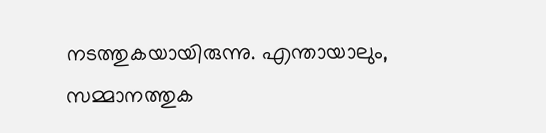നടത്തുകയായിരുന്നു. എന്തായാലും, സമ്മാനത്തുക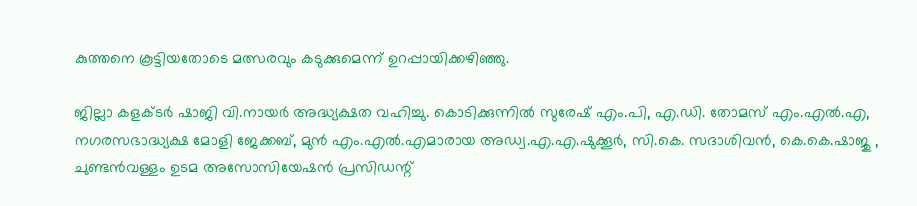കുത്തനെ കൂട്ടിയതോടെ മത്സരവും കടുക്കുമെന്ന് ഉറപ്പായിക്കഴിഞ്ഞു.

ജില്ലാ കളക്ടർ ഷാജി വി.നായർ അദ്ധ്യക്ഷത വഹിച്ചു. കൊടിക്കുന്നിൽ സുരേഷ് എം.പി, എ.ഡി. തോമസ് എം.എൽ.എ, നഗരസഭാദ്ധ്യക്ഷ മോളി ജേക്കബ്, മുൻ എം.എൽ.എമാരായ അഡ്വ.എ.എ.ഷുക്കൂർ, സി.കെ. സദാശിവൻ, കെ.കെ.ഷാജു , ചുണ്ടൻവള്ളം ഉടമ അസോസിയേഷൻ പ്രസിഡന്റ്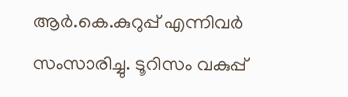ആർ.കെ.കുറുപ്പ് എന്നിവർ സംസാരിച്ചു. ടൂറിസം വകുപ്പ്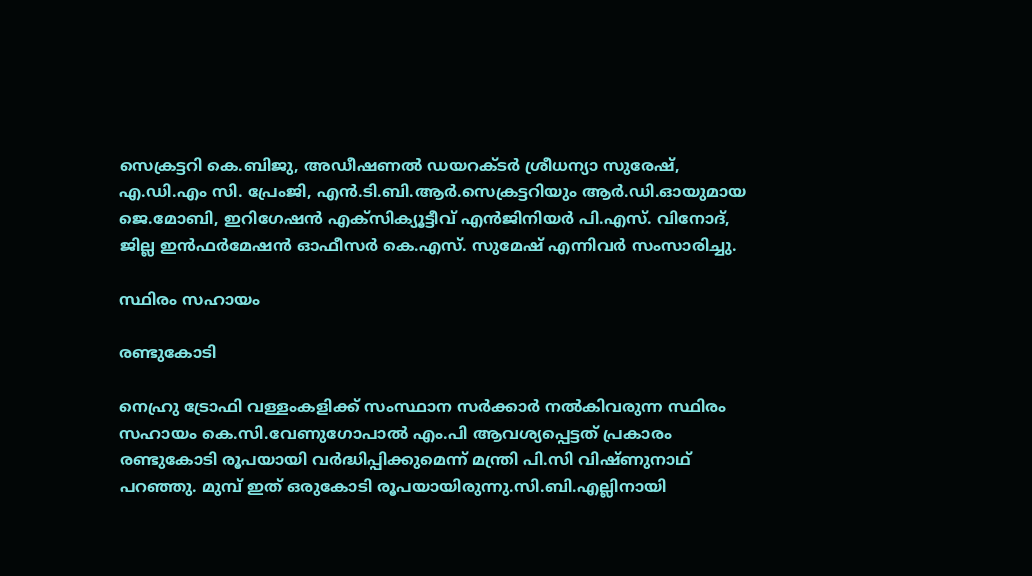സെക്രട്ടറി കെ.ബിജു, അഡീഷണൽ ഡയറക്ടർ ശ്രീധന്യാ സുരേഷ്, എ.ഡി.എം സി. പ്രേംജി, എൻ.ടി.ബി.ആർ.സെക്രട്ടറിയും ആർ.ഡി.ഓയുമായ ജെ.മോബി, ഇറിഗേഷൻ എക്‌സിക്യൂട്ടീവ് എൻജിനിയർ പി.എസ്. വിനോദ്, ജില്ല ഇൻഫർമേഷൻ ഓഫീസർ കെ.എസ്. സുമേഷ് എന്നിവർ സംസാരിച്ചു.

സ്ഥിരം സഹായം

രണ്ടുകോടി

നെഹ്രു ട്രോഫി വള്ളംകളിക്ക് സംസ്ഥാന സർക്കാർ നൽകിവരുന്ന സ്ഥിരം സഹായം കെ.സി.വേണുഗോപാൽ എം.പി ആവശ്യപ്പെട്ടത് പ്രകാരം രണ്ടുകോടി രൂപയായി വർദ്ധിപ്പിക്കുമെന്ന് മന്ത്രി പി.സി വിഷ്ണുനാഥ് പറഞ്ഞു. മുമ്പ് ഇത് ഒരുകോടി രൂപയായിരുന്നു.സി.ബി.എല്ലിനായി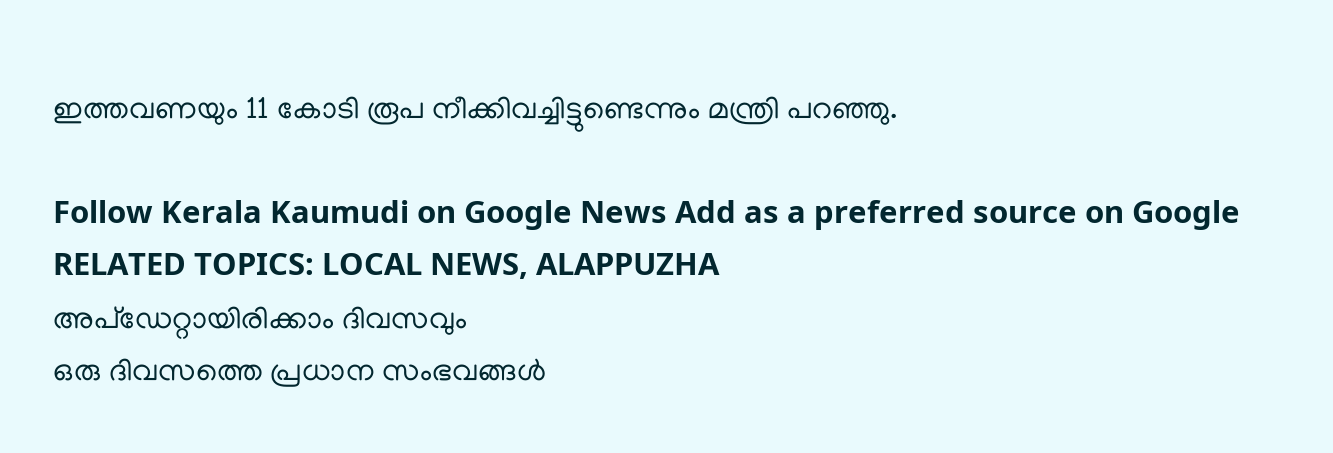ഇത്തവണയും 11 കോടി രൂപ നീക്കിവച്ചിട്ടുണ്ടെന്നും മന്ത്രി പറഞ്ഞു.

Follow Kerala Kaumudi on Google News Add as a preferred source on Google
RELATED TOPICS: LOCAL NEWS, ALAPPUZHA
അപ്ഡേറ്റായിരിക്കാം ദിവസവും
ഒരു ദിവസത്തെ പ്രധാന സംഭവങ്ങൾ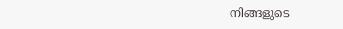നിങ്ങളുടെ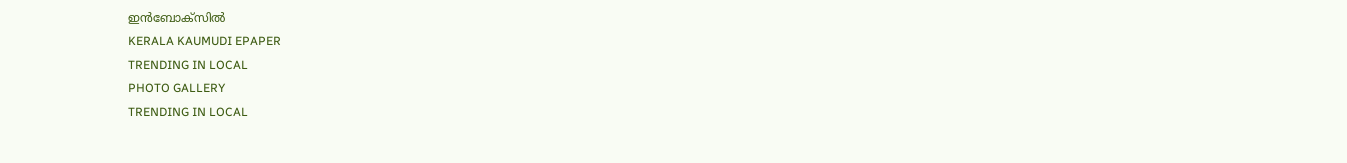ഇൻബോക്സിൽ
KERALA KAUMUDI EPAPER
TRENDING IN LOCAL
PHOTO GALLERY
TRENDING IN LOCAL